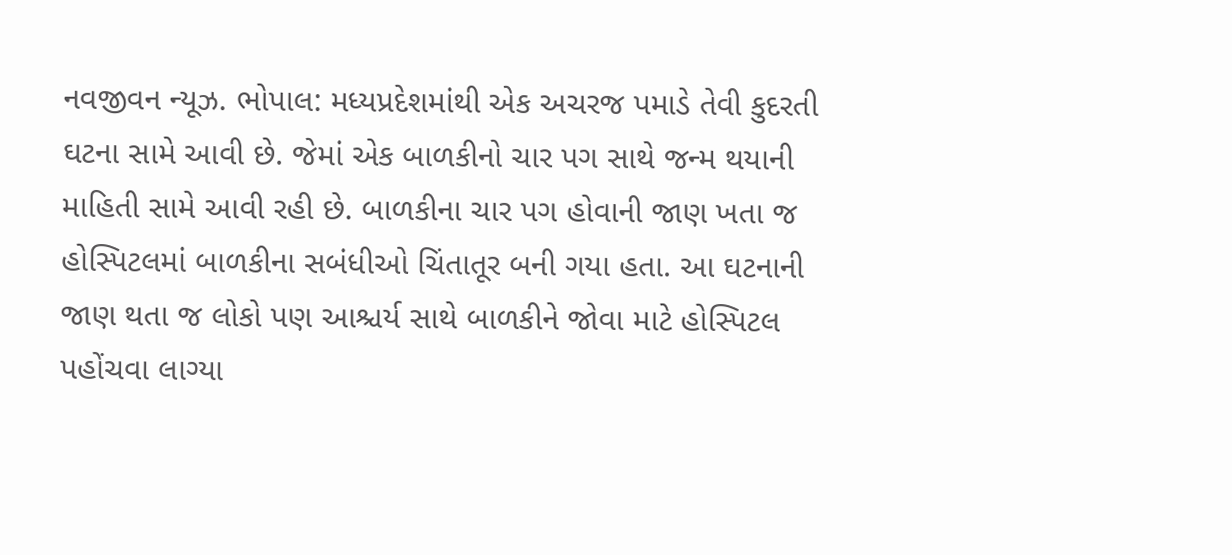નવજીવન ન્યૂઝ. ભોપાલ: મધ્યપ્રદેશમાંથી એક અચરજ પમાડે તેવી કુદરતી ઘટના સામે આવી છે. જેમાં એક બાળકીનો ચાર પગ સાથે જન્મ થયાની માહિતી સામે આવી રહી છે. બાળકીના ચાર પગ હોવાની જાણ ખતા જ હોસ્પિટલમાં બાળકીના સબંધીઓ ચિંતાતૂર બની ગયા હતા. આ ઘટનાની જાણ થતા જ લોકો પણ આશ્ચર્ય સાથે બાળકીને જોવા માટે હોસ્પિટલ પહોંચવા લાગ્યા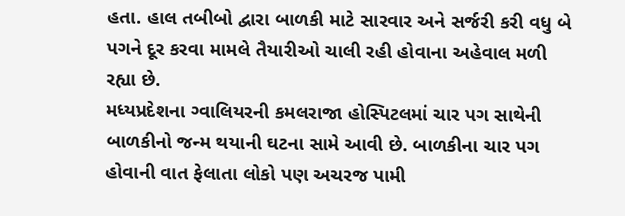હતા. હાલ તબીબો દ્વારા બાળકી માટે સારવાર અને સર્જરી કરી વધુ બે પગને દૂર કરવા મામલે તૈયારીઓ ચાલી રહી હોવાના અહેવાલ મળી રહ્યા છે.
મધ્યપ્રદેશના ગ્વાલિયરની કમલરાજા હોસ્પિટલમાં ચાર પગ સાથેની બાળકીનો જન્મ થયાની ઘટના સામે આવી છે. બાળકીના ચાર પગ હોવાની વાત ફેલાતા લોકો પણ અચરજ પામી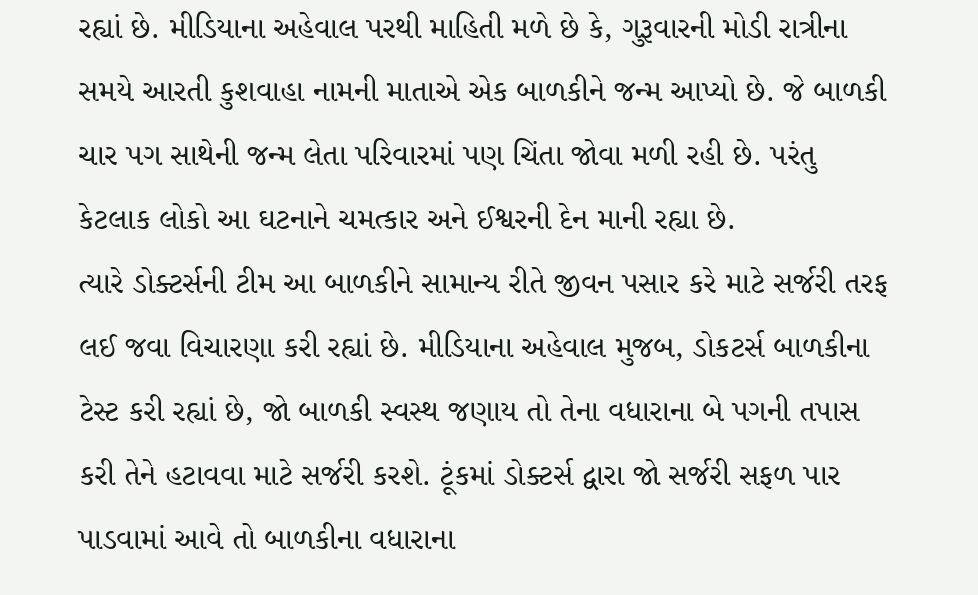રહ્યાં છે. મીડિયાના અહેવાલ પરથી માહિતી મળે છે કે, ગુરૂવારની મોડી રાત્રીના સમયે આરતી કુશવાહા નામની માતાએ એક બાળકીને જન્મ આપ્યો છે. જે બાળકી ચાર પગ સાથેની જન્મ લેતા પરિવારમાં પણ ચિંતા જોવા મળી રહી છે. પરંતુ કેટલાક લોકો આ ઘટનાને ચમત્કાર અને ઈશ્વરની દેન માની રહ્યા છે.
ત્યારે ડોક્ટર્સની ટીમ આ બાળકીને સામાન્ય રીતે જીવન પસાર કરે માટે સર્જરી તરફ લઈ જવા વિચારણા કરી રહ્યાં છે. મીડિયાના અહેવાલ મુજબ, ડોકટર્સ બાળકીના ટેસ્ટ કરી રહ્યાં છે, જો બાળકી સ્વસ્થ જણાય તો તેના વધારાના બે પગની તપાસ કરી તેને હટાવવા માટે સર્જરી કરશે. ટૂંકમાં ડોક્ટર્સ દ્વારા જો સર્જરી સફળ પાર પાડવામાં આવે તો બાળકીના વધારાના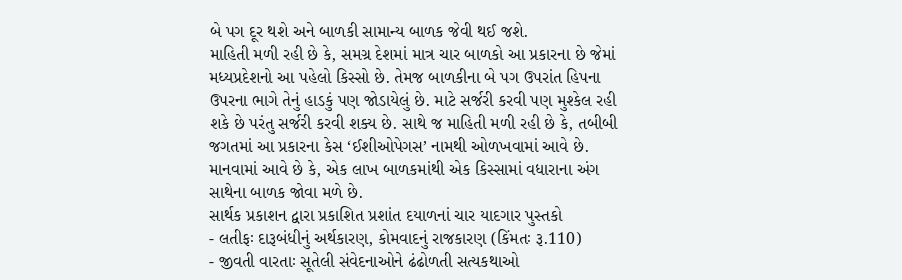બે પગ દૂર થશે અને બાળકી સામાન્ય બાળક જેવી થઈ જશે.
માહિતી મળી રહી છે કે, સમગ્ર દેશમાં માત્ર ચાર બાળકો આ પ્રકારના છે જેમાં મધ્યપ્રદેશનો આ પહેલો કિસ્સો છે. તેમજ બાળકીના બે પગ ઉપરાંત હિપના ઉપરના ભાગે તેનું હાડકું પણ જોડાયેલું છે. માટે સર્જરી કરવી પણ મુશ્કેલ રહી શકે છે પરંતુ સર્જરી કરવી શક્ય છે. સાથે જ માહિતી મળી રહી છે કે, તબીબી જગતમાં આ પ્રકારના કેસ ‘ઈશીઓપેગસ’ નામથી ઓળખવામાં આવે છે. માનવામાં આવે છે કે, એક લાખ બાળકમાંથી એક કિસ્સામાં વધારાના અંગ સાથેના બાળક જોવા મળે છે.
સાર્થક પ્રકાશન દ્વારા પ્રકાશિત પ્રશાંત દયાળનાં ચાર યાદગાર પુસ્તકો
- લતીફઃ દારૂબંધીનું અર્થકારણ, કોમવાદનું રાજકારણ (કિંમતઃ રૂ.110)
- જીવતી વારતાઃ સૂતેલી સંવેદનાઓને ઢંઢોળતી સત્યકથાઓ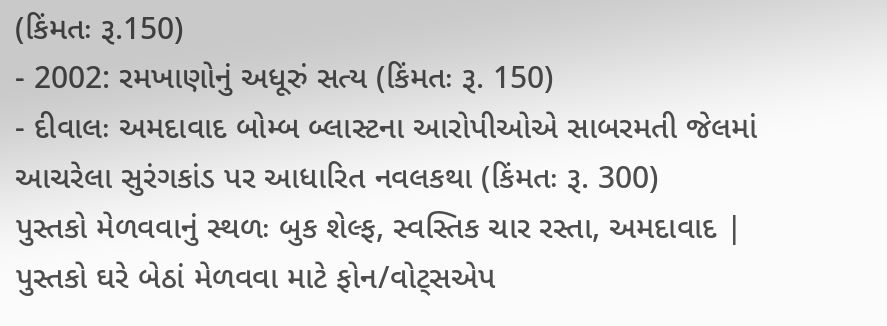(કિંમતઃ રૂ.150)
- 2002: રમખાણોનું અધૂરું સત્ય (કિંમતઃ રૂ. 150)
- દીવાલઃ અમદાવાદ બોમ્બ બ્લાસ્ટના આરોપીઓએ સાબરમતી જેલમાં આચરેલા સુરંગકાંડ પર આધારિત નવલકથા (કિંમતઃ રૂ. 300)
પુસ્તકો મેળવવાનું સ્થળઃ બુક શેલ્ફ, સ્વસ્તિક ચાર રસ્તા, અમદાવાદ | પુસ્તકો ઘરે બેઠાં મેળવવા માટે ફોન/વોટ્સએપ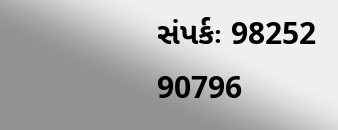સંપર્કઃ 98252 90796